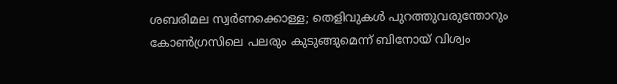ശബരിമല സ്വർണക്കൊള്ള; തെളിവുകൾ പുറത്തുവരുന്തോറും കോൺഗ്രസിലെ പലരും കുടുങ്ങുമെന്ന് ബിനോയ് വിശ്വം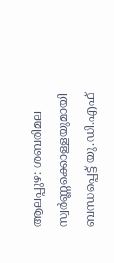ആലപ്പുഴ: ശബരിമല സ്വർണ്ണക്കൊള്ളയുമായി ബന്ധപ്പെട്ട് യു.ഡി.എഫ്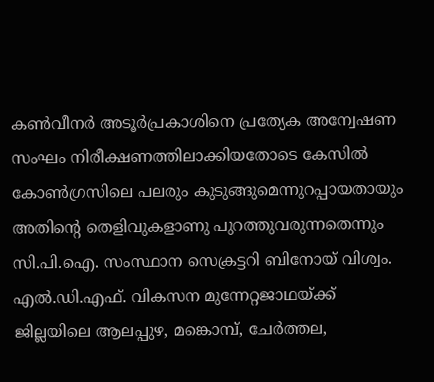കൺവീനർ അടൂർപ്രകാശിനെ പ്രത്യേക അന്വേഷണ സംഘം നിരീക്ഷണത്തിലാക്കിയതോടെ കേസിൽ കോൺഗ്രസിലെ പലരും കുടുങ്ങുമെന്നുറപ്പായതായും അതിന്റെ തെളിവുകളാണു പുറത്തുവരുന്നതെന്നും സി.പി.ഐ. സംസ്ഥാന സെക്രട്ടറി ബിനോയ് വിശ്വം. എൽ.ഡി.എഫ്. വികസന മുന്നേറ്റജാഥയ്ക്ക് ജില്ലയിലെ ആലപ്പുഴ, മങ്കൊമ്പ്, ചേർത്തല,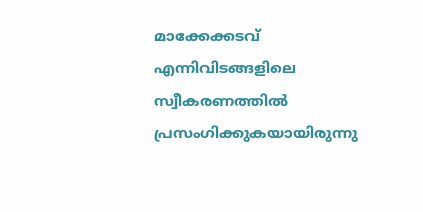മാക്കേക്കടവ് എന്നിവിടങ്ങളിലെ സ്വീകരണത്തിൽ പ്രസംഗിക്കുകയായിരുന്നു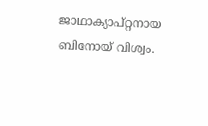ജാഥാക്യാപ്റ്റനായ ബിനോയ് വിശ്വം.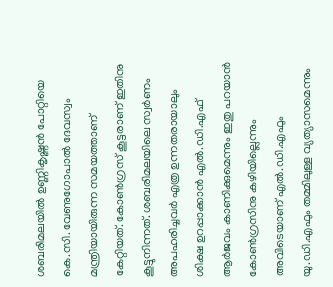ശബരിമലയിൽ ഉണ്ണികൃഷ്ണൻ പോറ്റിയെ കെ.സി. വേണുഗോപാൽ ദേവസ്വം മന്ത്രിയായിരുന്ന സമയത്താണ് കേറ്റിയത്. കോൺഗ്രസ് കൂട്ടരാണ് ഇതിനു കൂട്ടുനിന്നത്. ശബരിമലയിലെ സ്വർണം അപഹരിച്ചവർ എത്ര ഉന്നതരായാലും ശിക്ഷ ഉറപ്പാക്കാൻ എൽ.ഡി.എഫ് ആർജവം കാണിക്കുമെന്നും ഇതു പറയാൻ കോൺഗ്രസിനു കഴിയില്ലെന്നും അവിടെയാണ് എൽ.ഡി.എഫും യു.ഡി.എഫും തമ്മിലുള്ള വ്യത്യാസമെന്നും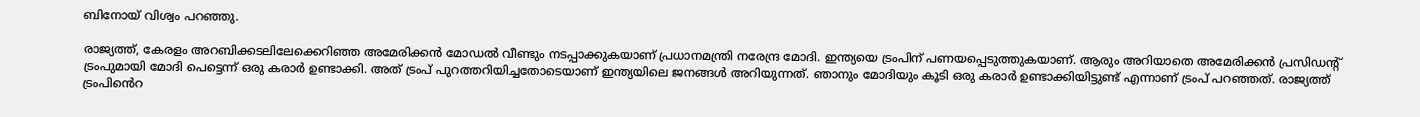ബിനോയ് വിശ്വം പറഞ്ഞു.

രാജ്യത്ത്, കേരളം അറബിക്കടലിലേക്കെറിഞ്ഞ അമേരിക്കൻ മോഡൽ വീണ്ടും നടപ്പാക്കുകയാണ് പ്രധാനമന്ത്രി നരേന്ദ്ര മോദി. ഇന്ത്യയെ ട്രംപിന് പണയപ്പെടുത്തുകയാണ്. ആരും അറിയാതെ അമേരിക്കൻ പ്രസിഡൻ്റ് ട്രംപുമായി മോദി പെട്ടെന്ന് ഒരു കരാർ ഉണ്ടാക്കി. അത് ട്രംപ് പുറത്തറിയിച്ചതോടെയാണ് ഇന്ത്യയിലെ ജനങ്ങൾ അറിയുന്നത്. ഞാനും മോദിയും കൂടി ഒരു കരാർ ഉണ്ടാക്കിയിട്ടുണ്ട് എന്നാണ് ട്രംപ് പറഞ്ഞത്. രാജ്യത്ത് ട്രംപിൻെറ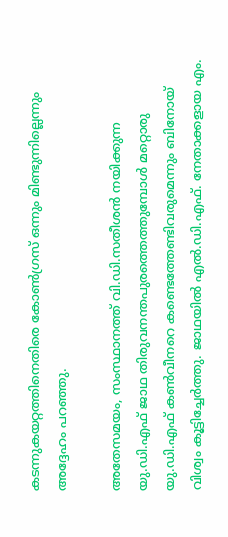കടന്നുകയറ്റത്തിനെതിരെ കോൺഗ്രസ് ഒന്നും മിണ്ടുന്നില്ലെന്നും അദ്ദേഹം പറഞ്ഞു.

അതേസമയം, സംസ്ഥാനത്ത് വി.ഡി.സതീശൻ നയിക്കുന്ന യു.ഡി.എഫ് ജാഥ തിരുവനന്തപുരത്തെത്തുമ്പോൾ മറ്റൊരു യു.ഡി.എഫ് കൺവീനറെ കണ്ടെത്തേണ്ടിവരുമെന്നും ബിനോയ് വിശ്വം കൂട്ടിച്ചേർത്തു. ജാഥയിൽ എൽ.ഡി.എഫ്. നേതാക്കളായ എം.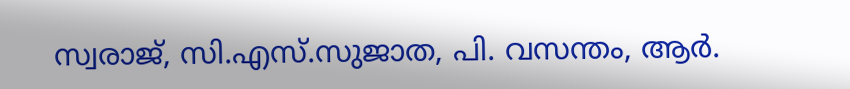സ്വരാജ്, സി.എസ്.സുജാത, പി. വസന്തം, ആർ.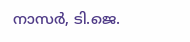നാസർ, ടി.ജെ.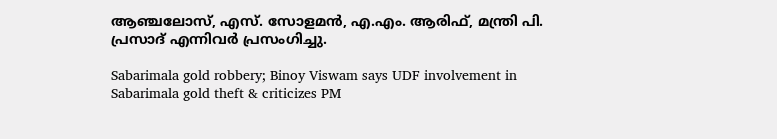ആഞ്ചലോസ്, എസ്. സോളമൻ, എ.എം. ആരിഫ്, മന്ത്രി പി. പ്രസാദ് എന്നിവർ പ്രസംഗിച്ചു.

Sabarimala gold robbery; Binoy Viswam says UDF involvement in Sabarimala gold theft & criticizes PM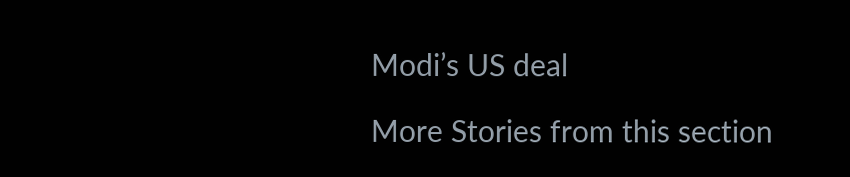Modi’s US deal

More Stories from this section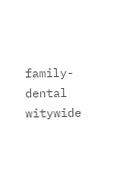family-dental
witywide